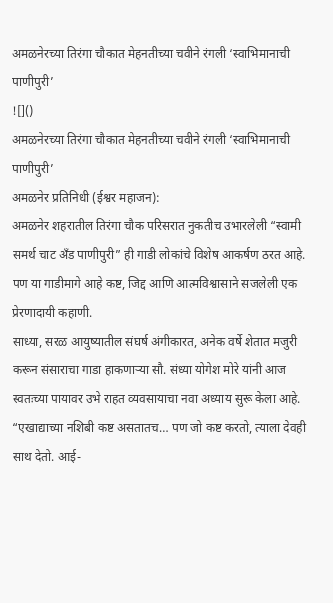अमळनेरच्या तिरंगा चौकात मेहनतीच्या चवीने रंगली ‘स्वाभिमानाची पाणीपुरी’
![]()
अमळनेरच्या तिरंगा चौकात मेहनतीच्या चवीने रंगली ‘स्वाभिमानाची पाणीपुरी’
अमळनेर प्रतिनिधी (ईश्वर महाजन):
अमळनेर शहरातील तिरंगा चौक परिसरात नुकतीच उभारलेली “स्वामी समर्थ चाट अँड पाणीपुरी” ही गाडी लोकांचे विशेष आकर्षण ठरत आहे. पण या गाडीमागे आहे कष्ट, जिद्द आणि आत्मविश्वासाने सजलेली एक प्रेरणादायी कहाणी.
साध्या, सरळ आयुष्यातील संघर्ष अंगीकारत, अनेक वर्षे शेतात मजुरी करून संसाराचा गाडा हाकणाऱ्या सौ. संध्या योगेश मोरे यांनी आज स्वतःच्या पायावर उभे राहत व्यवसायाचा नवा अध्याय सुरू केला आहे.
“एखाद्याच्या नशिबी कष्ट असतातच… पण जो कष्ट करतो, त्याला देवही साथ देतो. आई-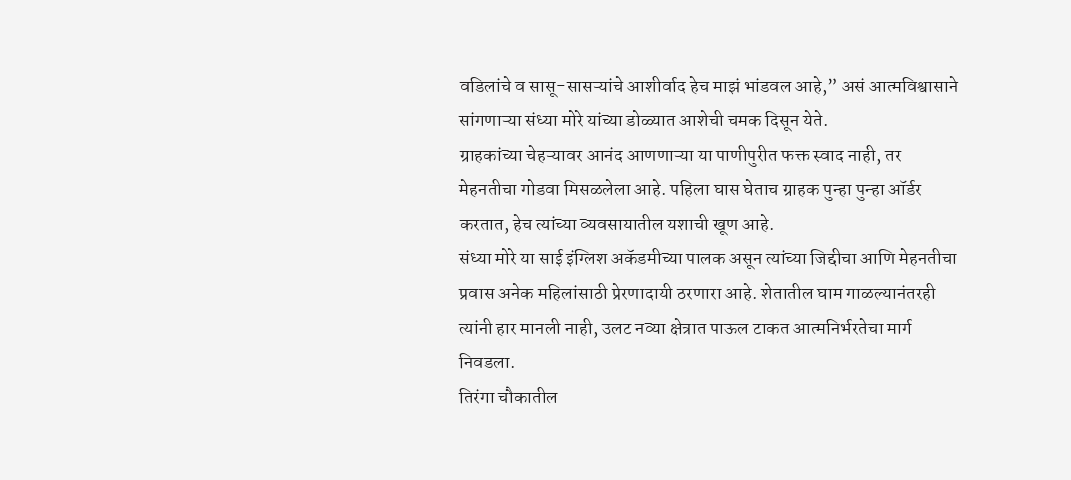वडिलांचे व सासू-सासऱ्यांचे आशीर्वाद हेच माझं भांडवल आहे,” असं आत्मविश्वासाने सांगणाऱ्या संध्या मोरे यांच्या डोळ्यात आशेची चमक दिसून येते.
ग्राहकांच्या चेहऱ्यावर आनंद आणणाऱ्या या पाणीपुरीत फक्त स्वाद नाही, तर मेहनतीचा गोडवा मिसळलेला आहे. पहिला घास घेताच ग्राहक पुन्हा पुन्हा ऑर्डर करतात, हेच त्यांच्या व्यवसायातील यशाची खूण आहे.
संध्या मोरे या साई इंग्लिश अकॅडमीच्या पालक असून त्यांच्या जिद्दीचा आणि मेहनतीचा प्रवास अनेक महिलांसाठी प्रेरणादायी ठरणारा आहे. शेतातील घाम गाळल्यानंतरही त्यांनी हार मानली नाही, उलट नव्या क्षेत्रात पाऊल टाकत आत्मनिर्भरतेचा मार्ग निवडला.
तिरंगा चौकातील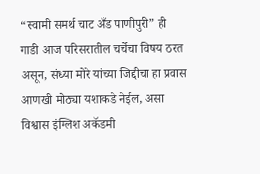“स्वामी समर्थ चाट अँड पाणीपुरी” ही गाडी आज परिसरातील चर्चेचा विषय ठरत असून, संध्या मोरे यांच्या जिद्दीचा हा प्रवास आणखी मोठ्या यशाकडे नेईल, असा विश्वास इंग्लिश अकॅडमी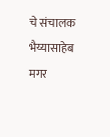चे संचालक भैय्यासाहेब मगर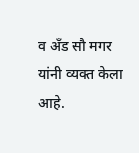व अँड सौ मगर यांनी व्यक्त केला आहे.